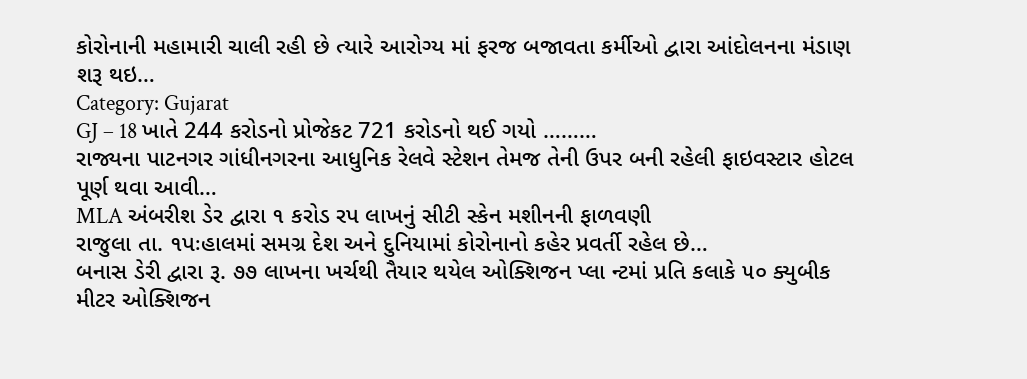કોરોનાની મહામારી ચાલી રહી છે ત્યારે આરોગ્ય માં ફરજ બજાવતા કર્મીઓ દ્વારા આંદોલનના મંડાણ શરૂ થઇ…
Category: Gujarat
GJ – 18 ખાતે 244 કરોડનો પ્રોજેકટ 721 કરોડનો થઈ ગયો ………
રાજ્યના પાટનગર ગાંધીનગરના આધુનિક રેલવે સ્ટેશન તેમજ તેની ઉપર બની રહેલી ફાઇવસ્ટાર હોટલ પૂર્ણ થવા આવી…
MLA અંબરીશ ડેર દ્વારા ૧ કરોડ રપ લાખનું સીટી સ્કેન મશીનની ફાળવણી
રાજુલા તા. ૧પઃહાલમાં સમગ્ર દેશ અને દુનિયામાં કોરોનાનો કહેર પ્રવર્તી રહેલ છે…
બનાસ ડેરી દ્વારા રૂ. ૭૭ લાખના ખર્ચથી તૈયાર થયેલ ઓક્શિજન પ્લા ન્ટમાં પ્રતિ કલાકે ૫૦ ક્યુબીક મીટર ઓક્શિજન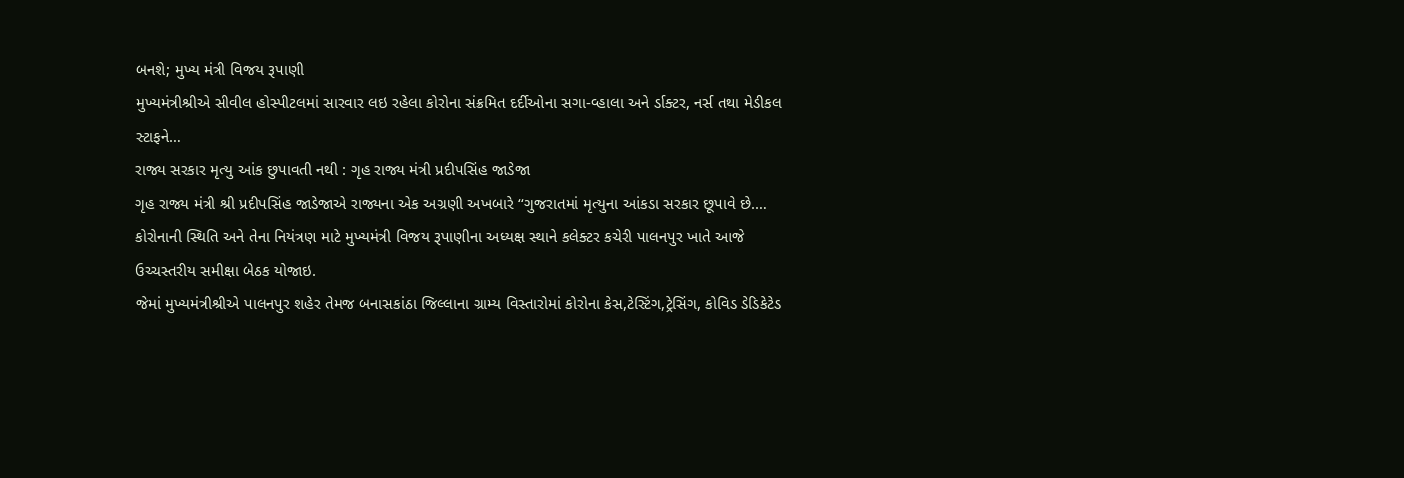બનશે; મુખ્ય મંત્રી વિજય રૂપાણી
મુખ્યમંત્રીશ્રીએ સીવીલ હોસ્પીટલમાં સારવાર લઇ રહેલા કોરોના સંક્રમિત દર્દીઓના સગા-વ્હાલા અને ર્ડાક્ટર, નર્સ તથા મેડીકલ સ્ટાફને…
રાજ્ય સરકાર મૃત્યુ આંક છુપાવતી નથી : ગૃહ રાજ્ય મંત્રી પ્રદીપસિંહ જાડેજા
ગૃહ રાજ્ય મંત્રી શ્રી પ્રદીપસિંહ જાડેજાએ રાજ્યના એક અગ્રણી અખબારે ‘‘ગુજરાતમાં મૃત્યુના આંકડા સરકાર છૂપાવે છે.…
કોરોનાની સ્થિતિ અને તેના નિયંત્રણ માટે મુખ્યમંત્રી વિજય રૂપાણીના અધ્યક્ષ સ્થાને કલેક્ટર કચેરી પાલનપુર ખાતે આજે ઉચ્ચસ્તરીય સમીક્ષા બેઠક યોજાઇ.
જેમાં મુખ્યમંત્રીશ્રીએ પાલનપુર શહેર તેમજ બનાસકાંઠા જિલ્લાના ગ્રામ્ય વિસ્તારોમાં કોરોના કેસ,ટેસ્ટિંગ,ટ્રેસિંગ, કોવિડ ડેડિકેટેડ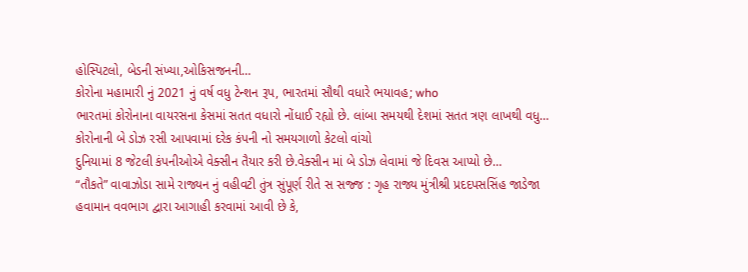હોસ્પિટલો, બેડની સંખ્યા,ઓકિસજનની…
કોરોના મહામારી નું 2021 નું વર્ષ વધુ ટેન્શન રૂપ, ભારતમાં સૌથી વધારે ભયાવહ; who
ભારતમાં કોરોનાના વાયરસના કેસમાં સતત વધારો નોંધાઈ રહ્યો છે. લાંબા સમયથી દેશમાં સતત ત્રણ લાખથી વધુ…
કોરોનાની બે ડોઝ રસી આપવામાં દરેક કંપની નો સમયગાળો કેટલો વાંચો
દુનિયામાં 8 જેટલી કંપનીઓએ વેક્સીન તૈયાર કરી છે.વેક્સીન માં બે ડોઝ લેવામાં જે દિવસ આપ્યો છે…
“તૌકતે” વાવાઝોડા સામે રાજ્યન નું વહીવટી તુંત્ર સુંપૂર્ણ રીતે સ સજ્જ : ગૃહ રાજ્ય મુંત્રીશ્રી પ્રદદપસસિંહ જાડેજા
હવામાન વવભાગ દ્વારા આગાહી કરવામાં આવી છે કે,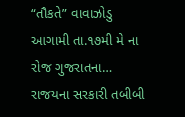“તૌકતે” વાવાઝોડુ આગામી તા.૧૭મી મે ના રોજ ગુજરાતના…
રાજયના સરકારી તબીબી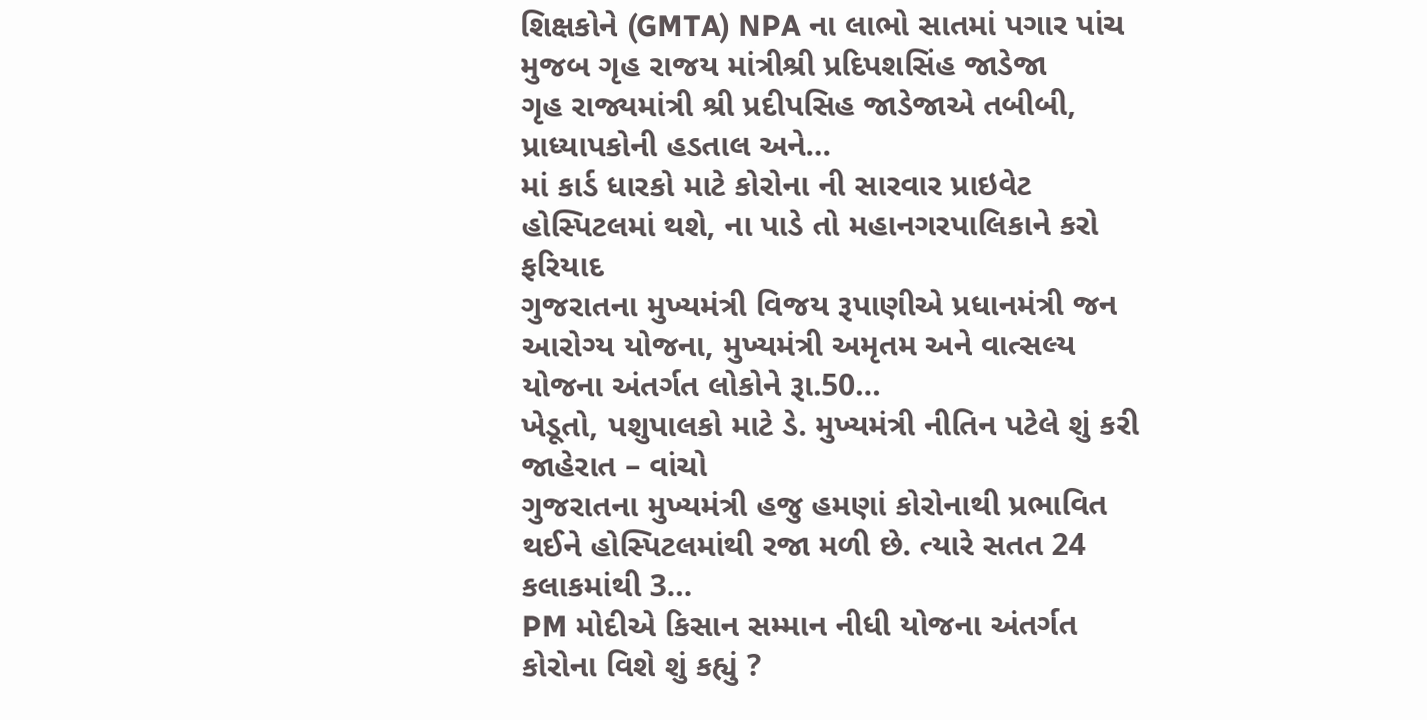શિક્ષકોને (GMTA) NPA ના લાભો સાતમાં પગાર પાંચ મુજબ ગૃહ રાજય માંત્રીશ્રી પ્રદિપશસિંહ જાડેજા
ગૃહ રાજ્યમાંત્રી શ્રી પ્રદીપસિહ જાડેજાએ તબીબી, પ્રાધ્યાપકોની હડતાલ અને…
માં કાર્ડ ધારકો માટે કોરોના ની સારવાર પ્રાઇવેટ હોસ્પિટલમાં થશે, ના પાડે તો મહાનગરપાલિકાને કરો ફરિયાદ
ગુજરાતના મુખ્યમંત્રી વિજય રૂપાણીએ પ્રધાનમંત્રી જન આરોગ્ય યોજના, મુખ્યમંત્રી અમૃતમ અને વાત્સલ્ય યોજના અંતર્ગત લોકોને રૂા.50…
ખેડૂતો, પશુપાલકો માટે ડે. મુખ્યમંત્રી નીતિન પટેલે શું કરી જાહેરાત – વાંચો
ગુજરાતના મુખ્યમંત્રી હજુ હમણાં કોરોનાથી પ્રભાવિત થઈને હોસ્પિટલમાંથી રજા મળી છે. ત્યારે સતત 24 કલાકમાંથી 3…
PM મોદીએ કિસાન સમ્માન નીધી યોજના અંતર્ગત કોરોના વિશે શું કહ્યું ?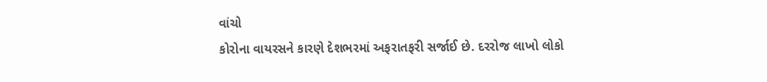વાંચો
કોરોના વાયરસને કારણે દેશભરમાં અફરાતફરી સર્જાઈ છે. દરરોજ લાખો લોકો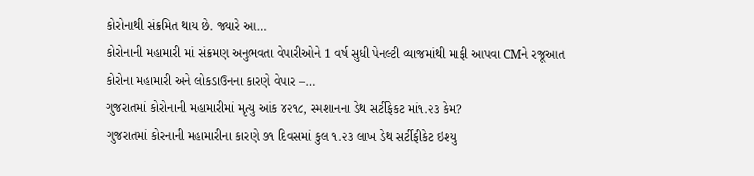કોરોનાથી સંક્રમિત થાય છે. જ્યારે આ…
કોરોનાની મહામારી માં સંક્રમણ અનુભવતા વેપારીઓને 1 વર્ષ સુધી પેનલ્ટી વ્યાજમાંથી માફી આપવા CMને રજૂઆત
કોરોના મહામારી અને લોકડાઉનના કારણે વેપાર –…
ગુજરાતમાં કોરોનાની મહામારીમાં મૃત્યુ આંક ૪૨૧૮, સ્મશાનના ડેથ સર્ટીફેકટ માં૧.૨૩ કેમ?
ગુજરાતમાં કોરનાની મહામારીના કારણે ૭૧ દિવસમાં કુલ ૧.૨૩ લાખ ડેથ સર્ટીફીકેટ ઇશ્યુ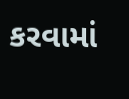કરવામાં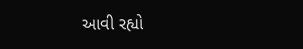આવી રહ્યો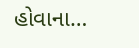હોવાના…